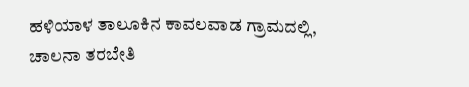ಹಳಿಯಾಳ ತಾಲೂಕಿನ ಕಾವಲವಾಡ ಗ್ರಾಮದಲ್ಲಿ, ಚಾಲನಾ ತರಬೇತಿ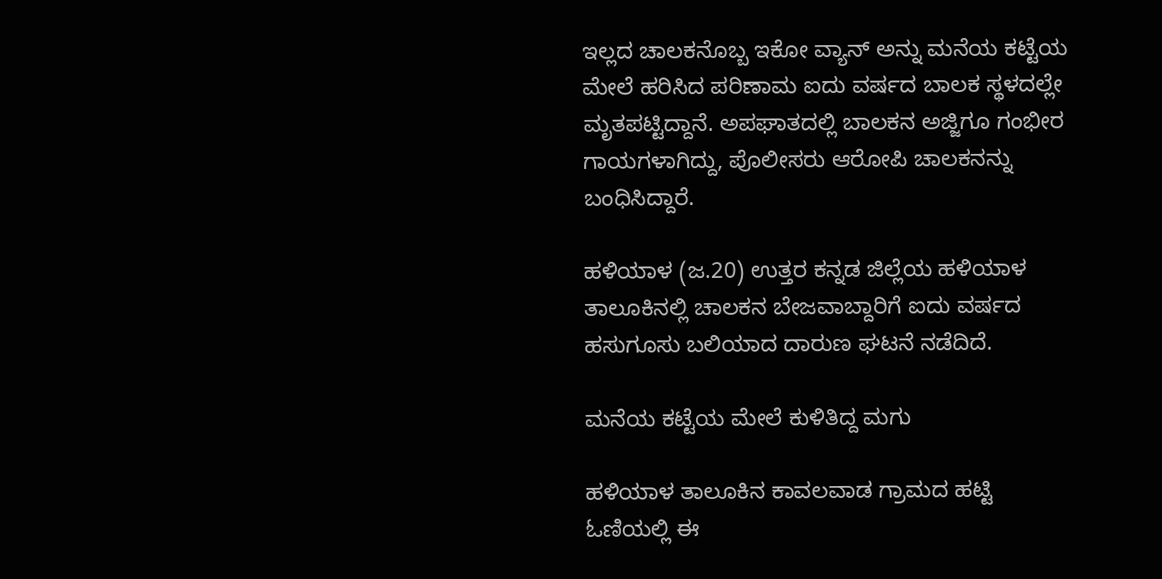ಇಲ್ಲದ ಚಾಲಕನೊಬ್ಬ ಇಕೋ ವ್ಯಾನ್ ಅನ್ನು ಮನೆಯ ಕಟ್ಟೆಯ ಮೇಲೆ ಹರಿಸಿದ ಪರಿಣಾಮ ಐದು ವರ್ಷದ ಬಾಲಕ ಸ್ಥಳದಲ್ಲೇ ಮೃತಪಟ್ಟಿದ್ದಾನೆ. ಅಪಘಾತದಲ್ಲಿ ಬಾಲಕನ ಅಜ್ಜಿಗೂ ಗಂಭೀರ ಗಾಯಗಳಾಗಿದ್ದು, ಪೊಲೀಸರು ಆರೋಪಿ ಚಾಲಕನನ್ನು ಬಂಧಿಸಿದ್ದಾರೆ.

ಹಳಿಯಾಳ (ಜ.20) ಉತ್ತರ ಕನ್ನಡ ಜಿಲ್ಲೆಯ ಹಳಿಯಾಳ ತಾಲೂಕಿನಲ್ಲಿ ಚಾಲಕನ ಬೇಜವಾಬ್ದಾರಿಗೆ ಐದು ವರ್ಷದ ಹಸುಗೂಸು ಬಲಿಯಾದ ದಾರುಣ ಘಟನೆ ನಡೆದಿದೆ.

ಮನೆಯ ಕಟ್ಟೆಯ ಮೇಲೆ ಕುಳಿತಿದ್ದ ಮಗು

ಹಳಿಯಾಳ ತಾಲೂಕಿನ ಕಾವಲವಾಡ ಗ್ರಾಮದ ಹಟ್ಟಿ ಓಣಿಯಲ್ಲಿ ಈ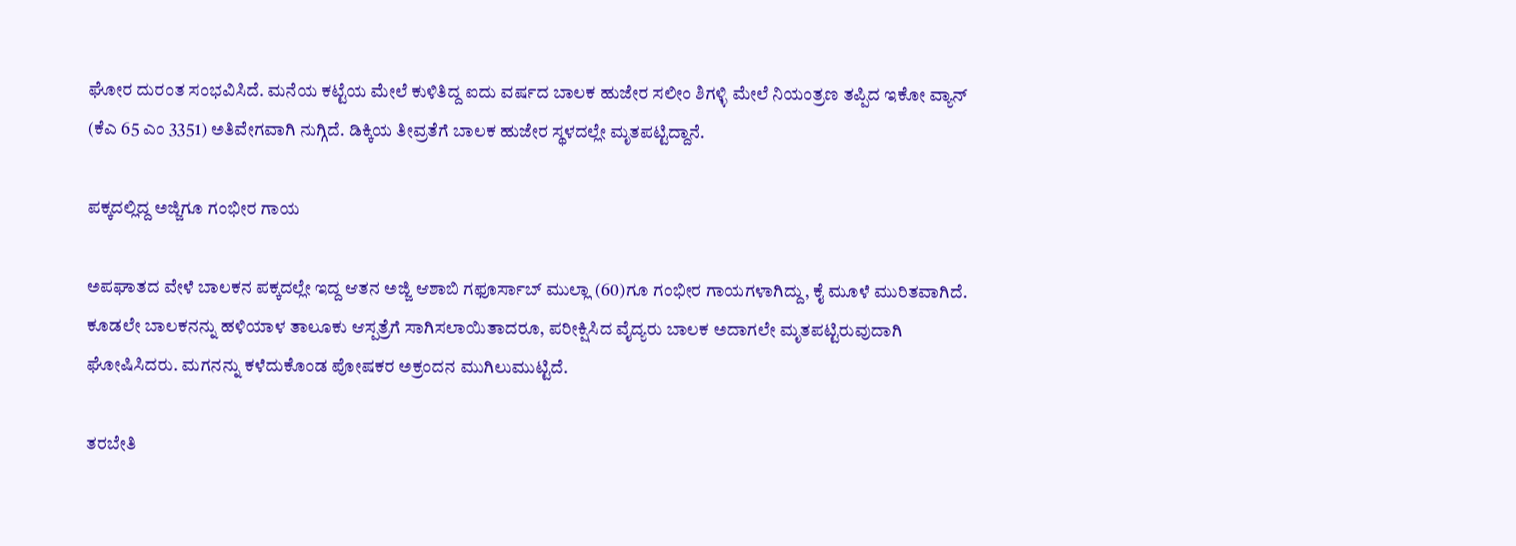ಘೋರ ದುರಂತ ಸಂಭವಿಸಿದೆ. ಮನೆಯ ಕಟ್ಟೆಯ ಮೇಲೆ ಕುಳಿತಿದ್ದ ಐದು ವರ್ಷದ ಬಾಲಕ ಹುಜೇರ ಸಲೀಂ ಶಿಗಳ್ಳಿ ಮೇಲೆ ನಿಯಂತ್ರಣ ತಪ್ಪಿದ ಇಕೋ ವ್ಯಾನ್ (ಕೆಎ 65 ಎಂ 3351) ಅತಿವೇಗವಾಗಿ ನುಗ್ಗಿದೆ. ಡಿಕ್ಕಿಯ ತೀವ್ರತೆಗೆ ಬಾಲಕ ಹುಜೇರ ಸ್ಥಳದಲ್ಲೇ ಮೃತಪಟ್ಟಿದ್ದಾನೆ.

ಪಕ್ಕದಲ್ಲಿದ್ದ ಅಜ್ಜಿಗೂ ಗಂಭೀರ ಗಾಯ

ಅಪಘಾತದ ವೇಳೆ ಬಾಲಕನ ಪಕ್ಕದಲ್ಲೇ ಇದ್ದ ಆತನ ಅಜ್ಜಿ ಆಶಾಬಿ ಗಫೂರ್ಸಾಬ್ ಮುಲ್ಲಾ (60)ಗೂ ಗಂಭೀರ ಗಾಯಗಳಾಗಿದ್ದು, ಕೈ ಮೂಳೆ ಮುರಿತವಾಗಿದೆ. ಕೂಡಲೇ ಬಾಲಕನನ್ನು ಹಳಿಯಾಳ ತಾಲೂಕು ಆಸ್ಪತ್ರೆಗೆ ಸಾಗಿಸಲಾಯಿತಾದರೂ, ಪರೀಕ್ಷಿಸಿದ ವೈದ್ಯರು ಬಾಲಕ ಅದಾಗಲೇ ಮೃತಪಟ್ಟಿರುವುದಾಗಿ ಘೋಷಿಸಿದರು. ಮಗನನ್ನು ಕಳೆದುಕೊಂಡ ಪೋಷಕರ ಅಕ್ರಂದನ ಮುಗಿಲುಮುಟ್ಟಿದೆ.

ತರಬೇತಿ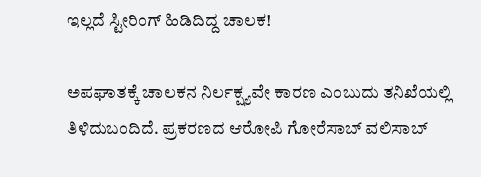ಇಲ್ಲದೆ ಸ್ಟೀರಿಂಗ್ ಹಿಡಿದಿದ್ದ ಚಾಲಕ!

ಅಪಘಾತಕ್ಕೆ ಚಾಲಕನ ನಿರ್ಲಕ್ಷ್ಯವೇ ಕಾರಣ ಎಂಬುದು ತನಿಖೆಯಲ್ಲಿ ತಿಳಿದುಬಂದಿದೆ. ಪ್ರಕರಣದ ಆರೋಪಿ ಗೋರೆಸಾಬ್ ವಲಿಸಾಬ್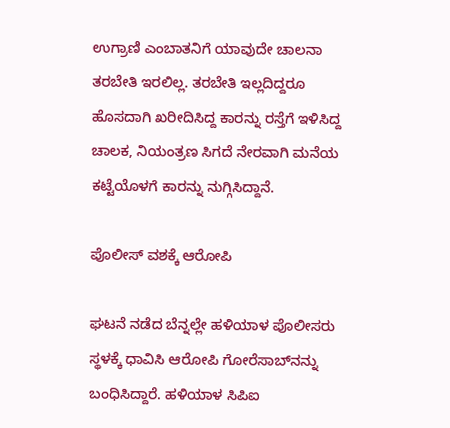ಉಗ್ರಾಣಿ ಎಂಬಾತನಿಗೆ ಯಾವುದೇ ಚಾಲನಾ ತರಬೇತಿ ಇರಲಿಲ್ಲ. ತರಬೇತಿ ಇಲ್ಲದಿದ್ದರೂ ಹೊಸದಾಗಿ ಖರೀದಿಸಿದ್ದ ಕಾರನ್ನು ರಸ್ತೆಗೆ ಇಳಿಸಿದ್ದ ಚಾಲಕ, ನಿಯಂತ್ರಣ ಸಿಗದೆ ನೇರವಾಗಿ ಮನೆಯ ಕಟ್ಟೆಯೊಳಗೆ ಕಾರನ್ನು ನುಗ್ಗಿಸಿದ್ದಾನೆ.

ಪೊಲೀಸ್ ವಶಕ್ಕೆ ಆರೋಪಿ

ಘಟನೆ ನಡೆದ ಬೆನ್ನಲ್ಲೇ ಹಳಿಯಾಳ ಪೊಲೀಸರು ಸ್ಥಳಕ್ಕೆ ಧಾವಿಸಿ ಆರೋಪಿ ಗೋರೆಸಾಬ್‌ನನ್ನು ಬಂಧಿಸಿದ್ದಾರೆ. ಹಳಿಯಾಳ ಸಿಪಿಐ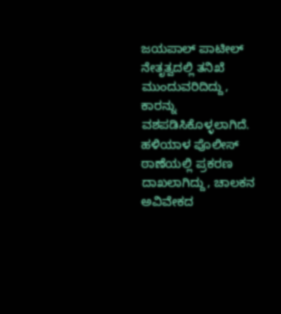ಜಯಪಾಲ್ ಪಾಟೀಲ್ ನೇತೃತ್ವದಲ್ಲಿ ತನಿಖೆ ಮುಂದುವರಿದಿದ್ದು, ಕಾರನ್ನು ವಶಪಡಿಸಿಕೊಳ್ಳಲಾಗಿದೆ. ಹಳಿಯಾಳ ಪೊಲೀಸ್ ಠಾಣೆಯಲ್ಲಿ ಪ್ರಕರಣ ದಾಖಲಾಗಿದ್ದು, ಚಾಲಕನ ಅವಿವೇಕದ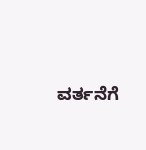ವರ್ತನೆಗೆ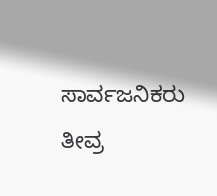ಸಾರ್ವಜನಿಕರು ತೀವ್ರ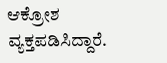ಆಕ್ರೋಶ ವ್ಯಕ್ತಪಡಿಸಿದ್ದಾರೆ.